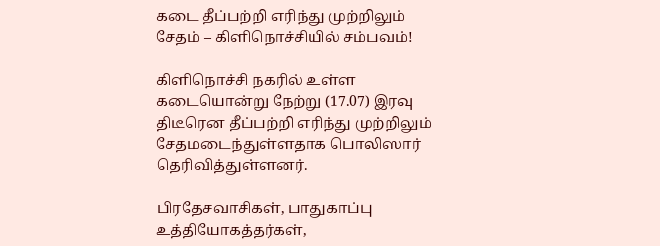கடை தீப்பற்றி எரிந்து முற்றிலும் சேதம் – கிளிநொச்சியில் சம்பவம்!

கிளிநொச்சி நகரில் உள்ள கடையொன்று நேற்று (17.07) இரவு திடீரென தீப்பற்றி எரிந்து முற்றிலும் சேதமடைந்துள்ளதாக பொலிஸார் தெரிவித்துள்ளனர்.

பிரதேசவாசிகள், பாதுகாப்பு உத்தியோகத்தர்கள்,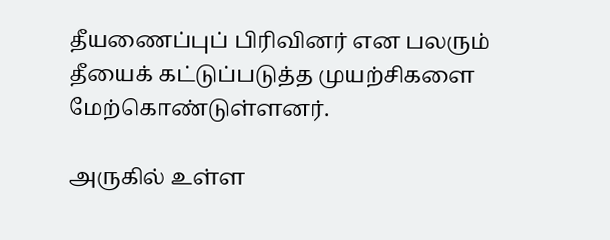தீயணைப்புப் பிரிவினர் என பலரும் தீயைக் கட்டுப்படுத்த முயற்சிகளை மேற்கொண்டுள்ளனர்.

அருகில் உள்ள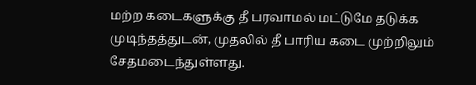மற்ற கடைகளுக்கு தீ பரவாமல் மட்டுமே தடுக்க முடிந்தத்துடன், முதலில் தீ பாரிய கடை முற்றிலும் சேதமடைந்துள்ளது.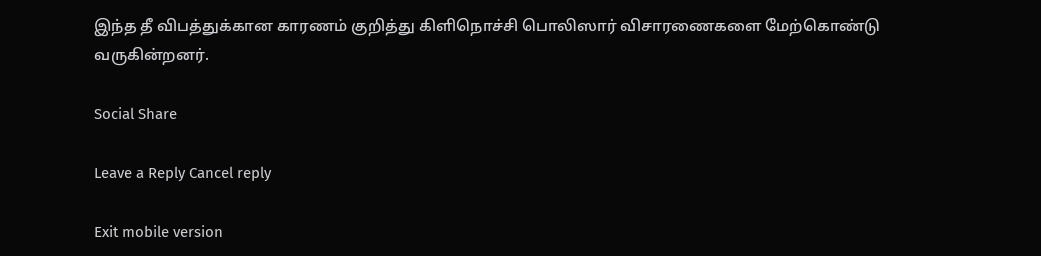இந்த தீ விபத்துக்கான காரணம் குறித்து கிளிநொச்சி பொலிஸார் விசாரணைகளை மேற்கொண்டு வருகின்றனர்.

Social Share

Leave a Reply Cancel reply

Exit mobile version